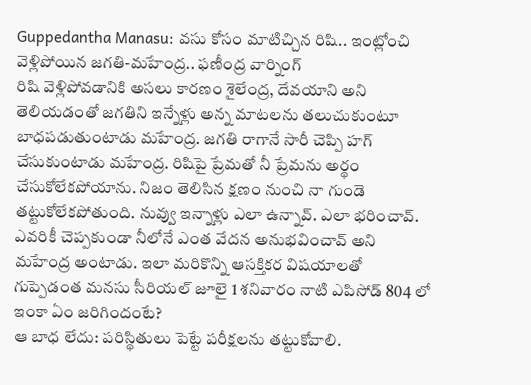Guppedantha Manasu: వసు కోసం మాటిచ్చిన రిషి.. ఇంట్లోంచి వెళ్లిపోయిన జగతి-మహేంద్ర.. ఫణీంద్ర వార్నింగ్
రిషి వెళ్లిపోవడానికి అసలు కారణం శైలేంద్ర, దేవయాని అని తెలియడంతో జగతిని ఇన్నేళ్లు అన్న మాటలను తలుచుకుంటూ బాధపడుతుంటాడు మహేంద్ర. జగతి రాగానే సారీ చెప్పి హగ్ చేసుకుంటాడు మహేంద్ర. రిషిపై ప్రేమతో నీ ప్రేమను అర్థం చేసుకోలేకపోయాను. నిజం తెలిసిన క్షణం నుంచి నా గుండె తట్టుకోలేకపోతుంది. నువ్వు ఇన్నాళ్లు ఎలా ఉన్నావ్. ఎలా భరించావ్. ఎవరికీ చెప్పకుండా నీలోనే ఎంత వేదన అనుభవించావ్ అని మహేంద్ర అంటాడు. ఇలా మరికొన్ని ఆసక్తికర విషయాలతో గుప్పెడంత మనసు సీరియల్ జూలై 1 శనివారం నాటి ఎపిసోడ్ 804 లో ఇంకా ఏం జరిగిందంటే?
ఆ బాధ లేదు: పరిస్థితులు పెట్టే పరీక్షలను తట్టుకోవాలి.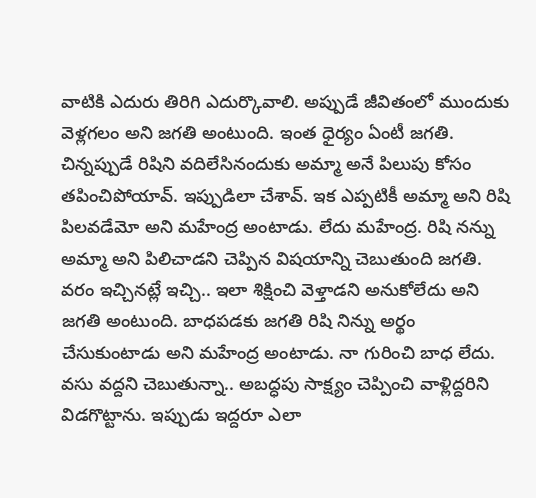వాటికి ఎదురు తిరిగి ఎదుర్కొవాలి. అప్పుడే జీవితంలో ముందుకు వెళ్లగలం అని జగతి అంటుంది. ఇంత ధైర్యం ఏంటీ జగతి. చిన్నప్పుడే రిషిని వదిలేసినందుకు అమ్మా అనే పిలుపు కోసం తపించిపోయావ్. ఇప్పుడిలా చేశావ్. ఇక ఎప్పటికీ అమ్మా అని రిషి పిలవడేమో అని మహేంద్ర అంటాడు. లేదు మహేంద్ర. రిషి నన్ను అమ్మా అని పిలిచాడని చెప్పిన విషయాన్ని చెబుతుంది జగతి. వరం ఇచ్చినట్లే ఇచ్చి.. ఇలా శిక్షించి వెళ్తాడని అనుకోలేదు అని జగతి అంటుంది. బాధపడకు జగతి రిషి నిన్ను అర్థం చేసుకుంటాడు అని మహేంద్ర అంటాడు. నా గురించి బాధ లేదు. వసు వద్దని చెబుతున్నా.. అబద్ధపు సాక్ష్యం చెప్పించి వాళ్లిద్దరిని విడగొట్టాను. ఇప్పుడు ఇద్దరూ ఎలా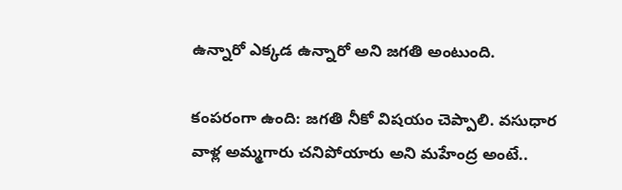ఉన్నారో ఎక్కడ ఉన్నారో అని జగతి అంటుంది.

కంపరంగా ఉంది: జగతి నీకో విషయం చెప్పాలి. వసుధార వాళ్ల అమ్మగారు చనిపోయారు అని మహేంద్ర అంటే..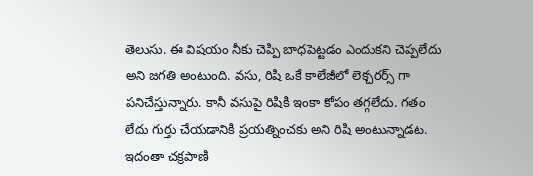తెలుసు. ఈ విషయం నీకు చెప్పి బాధపెట్టడం ఎందుకని చెప్పలేదు అని జగతి అంటుంది. వసు, రిషి ఒకే కాలేజీలో లెక్చరర్స్ గా పనిచేస్తున్నారు. కానీ వసుపై రిషికి ఇంకా కోపం తగ్గలేదు. గతం లేదు గుర్తు చేయడానికి ప్రయత్నించకు అని రిషి అంటున్నాడట. ఇదంతా చక్రపాణి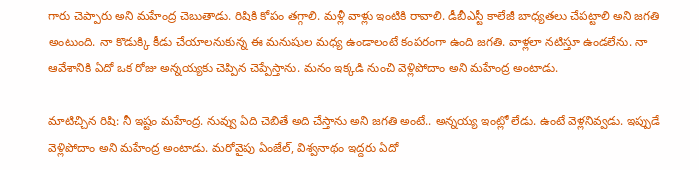గారు చెప్పారు అని మహేంద్ర చెబుతాడు. రిషికి కోపం తగ్గాలి. మళ్లీ వాళ్లు ఇంటికి రావాలి. డీబీఎస్టీ కాలేజీ బాధ్యతలు చేపట్టాలి అని జగతి అంటుంది. నా కొడుక్కి కీడు చేయాలనుకున్న ఈ మనుషుల మధ్య ఉండాలంటే కంపరంగా ఉంది జగతి. వాళ్లలా నటిస్తూ ఉండలేను. నా ఆవేశానికి ఏదో ఒక రోజు అన్నయ్యకు చెప్పిన చెప్పేస్తాను. మనం ఇక్కడి నుంచి వెళ్లిపోదాం అని మహేంద్ర అంటాడు.

మాటిచ్చిన రిషి: నీ ఇష్టం మహేంద్ర. నువ్వు ఏది చెబితే అది చేస్తాను అని జగతి అంటే.. అన్నయ్య ఇంట్లో లేడు. ఉంటే వెళ్లనివ్వడు. ఇప్పుడే వెళ్లిపోదాం అని మహేంద్ర అంటాడు. మరోవైపు ఏంజేల్, విశ్వనాథం ఇద్దరు ఏదో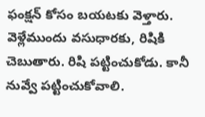ఫంక్షన్ కోసం బయటకు వెళ్తారు. వెళ్లేముందు వసుధారకు, రిషికి చెబుతారు. రిషి పట్టించుకోడు. కానీ నువ్వే పట్టించుకోవాలి.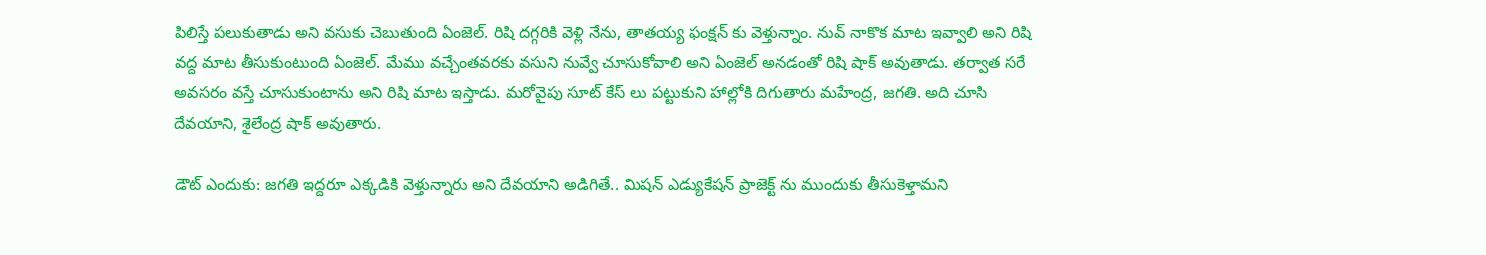పిలిస్తే పలుకుతాడు అని వసుకు చెబుతుంది ఏంజెల్. రిషి దగ్గరికి వెళ్లి నేను, తాతయ్య ఫంక్షన్ కు వెళ్తున్నాం. నువ్ నాకొక మాట ఇవ్వాలి అని రిషి వద్ద మాట తీసుకుంటుంది ఏంజెల్. మేము వచ్చేంతవరకు వసుని నువ్వే చూసుకోవాలి అని ఏంజెల్ అనడంతో రిషి షాక్ అవుతాడు. తర్వాత సరే అవసరం వస్తే చూసుకుంటాను అని రిషి మాట ఇస్తాడు. మరోవైపు సూట్ కేస్ లు పట్టుకుని హాల్లోకి దిగుతారు మహేంద్ర, జగతి. అది చూసి దేవయాని, శైలేంద్ర షాక్ అవుతారు.

డౌట్ ఎందుకు: జగతి ఇద్దరూ ఎక్కడికి వెళ్తున్నారు అని దేవయాని అడిగితే.. మిషన్ ఎడ్యుకేషన్ ప్రాజెక్ట్ ను ముందుకు తీసుకెళ్తామని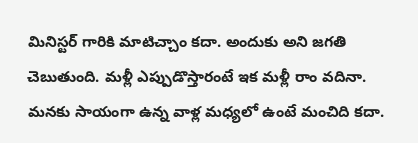మినిస్టర్ గారికి మాటిచ్చాం కదా. అందుకు అని జగతి చెబుతుంది. మళ్లీ ఎప్పుడొస్తారంటే ఇక మళ్లీ రాం వదినా. మనకు సాయంగా ఉన్న వాళ్ల మధ్యలో ఉంటే మంచిది కదా.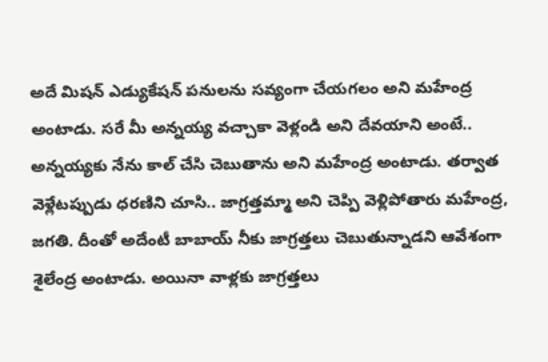అదే మిషన్ ఎడ్యుకేషన్ పనులను సవ్యంగా చేయగలం అని మహేంద్ర అంటాడు. సరే మీ అన్నయ్య వచ్చాకా వెళ్లండి అని దేవయాని అంటే.. అన్నయ్యకు నేను కాల్ చేసి చెబుతాను అని మహేంద్ర అంటాడు. తర్వాత వెళ్లేటప్పుడు ధరణిని చూసి.. జాగ్రత్తమ్మా అని చెప్పి వెళ్లిపోతారు మహేంద్ర, జగతి. దీంతో అదేంటీ బాబాయ్ నీకు జాగ్రత్తలు చెబుతున్నాడని ఆవేశంగా శైలేంద్ర అంటాడు. అయినా వాళ్లకు జాగ్రత్తలు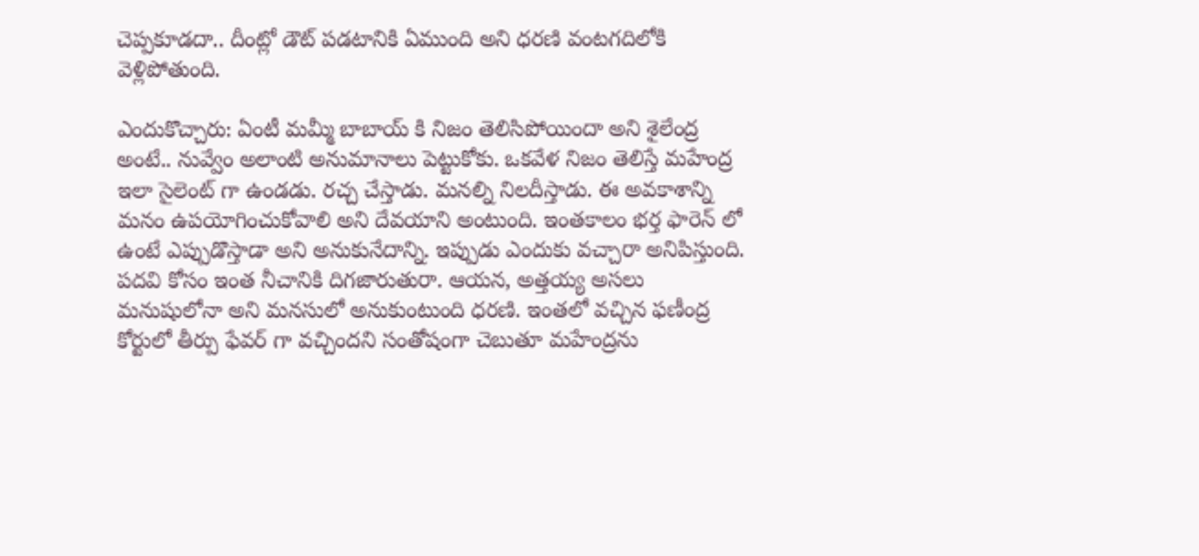చెప్పకూడదా.. దీంట్లో డౌట్ పడటానికి ఏముంది అని ధరణి వంటగదిలోకి వెళ్లిపోతుంది.

ఎందుకొచ్చారు: ఏంటీ మమ్మీ బాబాయ్ కి నిజం తెలిసిపోయిందా అని శైలేంద్ర అంటే.. నువ్వేం అలాంటి అనుమానాలు పెట్టుకోకు. ఒకవేళ నిజం తెలిస్తే మహేంద్ర ఇలా సైలెంట్ గా ఉండడు. రచ్చ చేస్తాడు. మనల్ని నిలదీస్తాడు. ఈ అవకాశాన్ని మనం ఉపయోగించుకోవాలి అని దేవయాని అంటుంది. ఇంతకాలం భర్త ఫారెన్ లో ఉంటే ఎప్పుడొస్తాడా అని అనుకునేదాన్ని. ఇప్పుడు ఎందుకు వచ్చారా అనిపిస్తుంది. పదవి కోసం ఇంత నీచానికి దిగజారుతురా. ఆయన, అత్తయ్య అసలు మనుషులోనా అని మనసులో అనుకుంటుంది ధరణి. ఇంతలో వచ్చిన ఫణీంద్ర కోర్టులో తీర్పు ఫేవర్ గా వచ్చిందని సంతోషంగా చెబుతూ మహేంద్రను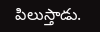పిలుస్తాడు.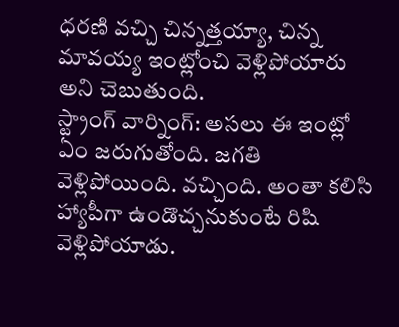ధరణి వచ్చి చిన్నత్తయ్యా, చిన్న మావయ్య ఇంట్లోంచి వెళ్లిపోయారు అని చెబుతుంది.
స్ట్రాంగ్ వార్నింగ్: అసలు ఈ ఇంట్లో ఏం జరుగుతోంది. జగతి వెళ్లిపోయింది. వచ్చింది. అంతా కలిసి హ్యాపీగా ఉండొచ్చనుకుంటే రిషి వెళ్లిపోయాడు.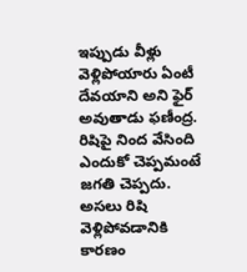ఇప్పుడు వీళ్లు వెళ్లిపోయారు ఏంటీ దేవయాని అని ఫైర్ అవుతాడు ఫణీంద్ర. రిషిపై నింద వేసింది ఎందుకో చెప్పమంటే జగతి చెప్పదు. అసలు రిషి వెళ్లిపోవడానికి కారణం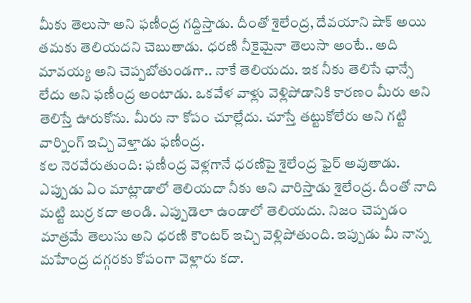మీకు తెలుసా అని ఫణీంద్ర గద్దిస్తాడు. దీంతో శైలేంద్ర, దేవయాని షాక్ అయి తమకు తెలియదని చెబుతాడు. ధరణి నీకైమైనా తెలుసా అంటే.. అది మావయ్య అని చెప్పబోతుండగా.. నాకే తెలియదు. ఇక నీకు తెలిసే ఛాన్సే లేదు అని ఫణీంద్ర అంటాడు. ఒకవేళ వాళ్లు వెళ్లిపోడానికి కారణం మీరు అని తెలిస్తే ఊరుకోను. మీరు నా కోపం చూల్లేదు. చూస్తే తట్టుకోలేరు అని గట్టి వార్నింగ్ ఇచ్చి వెళ్తాడు ఫణీంద్ర.
కల నెరవేరుతుంది: ఫణీంద్ర వెళ్లగానే ధరణిపై శైలేంద్ర ఫైర్ అవుతాడు. ఎప్పుడు ఏం మాట్లాడాలో తెలియదా నీకు అని వారిస్తాడు శైలేంద్ర. దీంతో నాది మట్టి బుర్ర కదా అండి. ఎప్పుడెలా ఉండాలో తెలియదు. నిజం చెప్పడం మాత్రమే తెలుసు అని ధరణి కౌంటర్ ఇచ్చి వెళ్లిపోతుంది. ఇప్పుడు మీ నాన్న మహేంద్ర దగ్గరకు కోపంగా వెళ్లారు కదా.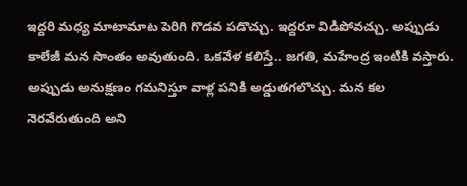ఇద్దరి మధ్య మాటామాట పెరిగి గొడవ పడొచ్చు. ఇద్దరూ విడిపోవచ్చు. అప్పుడు కాలేజీ మన సొంతం అవుతుంది. ఒకవేళ కలిస్తే.. జగతి, మహేంద్ర ఇంటికి వస్తారు. అప్పుడు అనుక్షణం గమనిస్తూ వాళ్ల పనికి అడ్డుతగలొచ్చు. మన కల నెరవేరుతుంది అని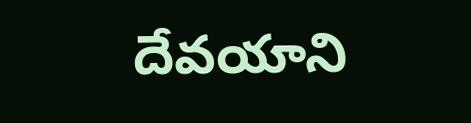దేవయాని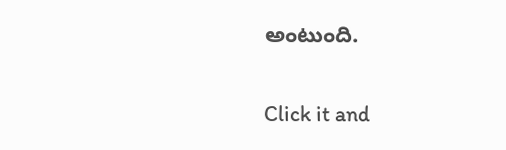అంటుంది.


Click it and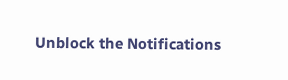Unblock the Notifications